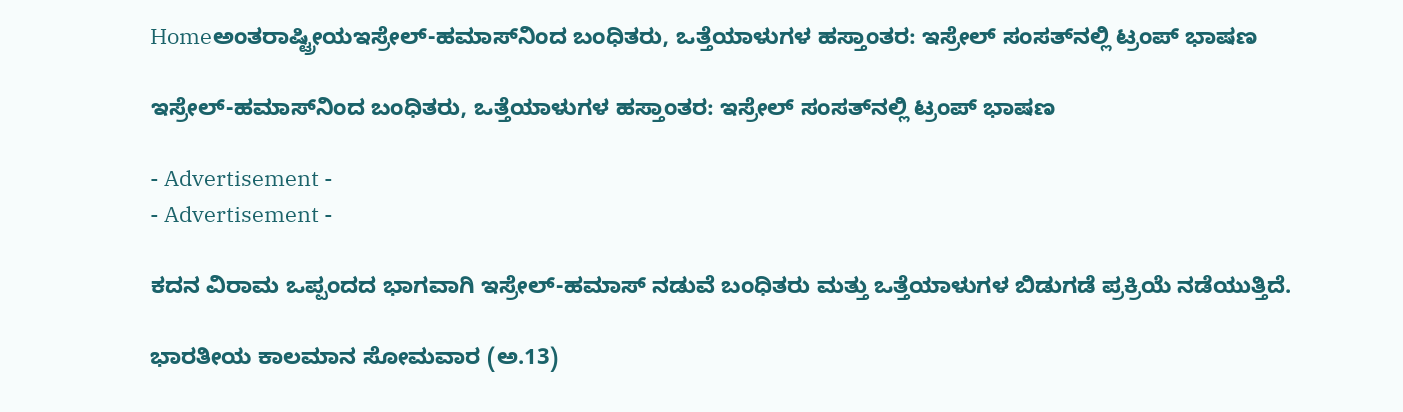Homeಅಂತರಾಷ್ಟ್ರೀಯಇಸ್ರೇಲ್‌-ಹಮಾಸ್‌ನಿಂದ ಬಂಧಿತರು, ಒತ್ತೆಯಾಳುಗಳ ಹಸ್ತಾಂತರ: ಇಸ್ರೇಲ್‌ ಸಂಸತ್‌ನಲ್ಲಿ ಟ್ರಂಪ್ ಭಾಷಣ

ಇಸ್ರೇಲ್‌-ಹಮಾಸ್‌ನಿಂದ ಬಂಧಿತರು, ಒತ್ತೆಯಾಳುಗಳ ಹಸ್ತಾಂತರ: ಇಸ್ರೇಲ್‌ ಸಂಸತ್‌ನಲ್ಲಿ ಟ್ರಂಪ್ ಭಾಷಣ

- Advertisement -
- Advertisement -

ಕದನ ವಿರಾಮ ಒಪ್ಪಂದದ ಭಾಗವಾಗಿ ಇಸ್ರೇಲ್-ಹಮಾಸ್ ನಡುವೆ ಬಂಧಿತರು ಮತ್ತು ಒತ್ತೆಯಾಳುಗಳ ಬಿಡುಗಡೆ ಪ್ರಕ್ರಿಯೆ ನಡೆಯುತ್ತಿದೆ.

ಭಾರತೀಯ ಕಾಲಮಾನ ಸೋಮವಾರ (ಅ.13)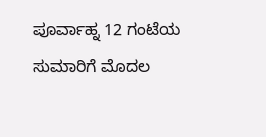ಪೂರ್ವಾಹ್ನ 12 ಗಂಟೆಯ ಸುಮಾರಿಗೆ ಮೊದಲ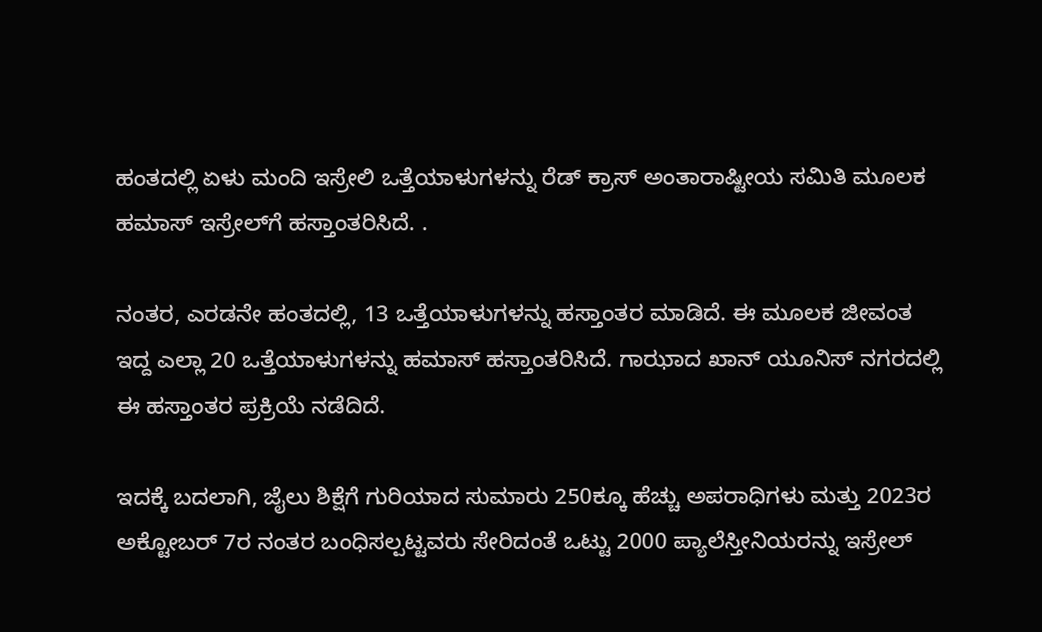ಹಂತದಲ್ಲಿ ಏಳು ಮಂದಿ ಇಸ್ರೇಲಿ ಒತ್ತೆಯಾಳುಗಳನ್ನು ರೆಡ್ ಕ್ರಾಸ್ ಅಂತಾರಾಷ್ಟೀಯ ಸಮಿತಿ ಮೂಲಕ ಹಮಾಸ್ ಇಸ್ರೇಲ್‌ಗೆ ಹಸ್ತಾಂತರಿಸಿದೆ. .

ನಂತರ, ಎರಡನೇ ಹಂತದಲ್ಲಿ, 13 ಒತ್ತೆಯಾಳುಗಳನ್ನು ಹಸ್ತಾಂತರ ಮಾಡಿದೆ. ಈ ಮೂಲಕ ಜೀವಂತ ಇದ್ದ ಎಲ್ಲಾ 20 ಒತ್ತೆಯಾಳುಗಳನ್ನು ಹಮಾಸ್ ಹಸ್ತಾಂತರಿಸಿದೆ. ಗಾಝಾದ ಖಾನ್ ಯೂನಿಸ್ ನಗರದಲ್ಲಿ ಈ ಹಸ್ತಾಂತರ ಪ್ರಕ್ರಿಯೆ ನಡೆದಿದೆ.

ಇದಕ್ಕೆ ಬದಲಾಗಿ, ಜೈಲು ಶಿಕ್ಷೆಗೆ ಗುರಿಯಾದ ಸುಮಾರು 250ಕ್ಕೂ ಹೆಚ್ಚು ಅಪರಾಧಿಗಳು ಮತ್ತು 2023ರ ಅಕ್ಟೋಬರ್ 7ರ ನಂತರ ಬಂಧಿಸಲ್ಪಟ್ಟವರು ಸೇರಿದಂತೆ ಒಟ್ಟು 2000 ಪ್ಯಾಲೆಸ್ತೀನಿಯರನ್ನು ಇಸ್ರೇಲ್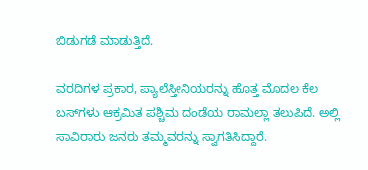ಬಿಡುಗಡೆ ಮಾಡುತ್ತಿದೆ.

ವರದಿಗಳ ಪ್ರಕಾರ, ಪ್ಯಾಲೆಸ್ತೀನಿಯರನ್ನು ಹೊತ್ತ ಮೊದಲ ಕೆಲ ಬಸ್‌ಗಳು ಆಕ್ರಮಿತ ಪಶ್ಚಿಮ ದಂಡೆಯ ರಾಮಲ್ಲಾ ತಲುಪಿದೆ. ಅಲ್ಲಿ ಸಾವಿರಾರು ಜನರು ತಮ್ಮವರನ್ನು ಸ್ವಾಗತಿಸಿದ್ದಾರೆ.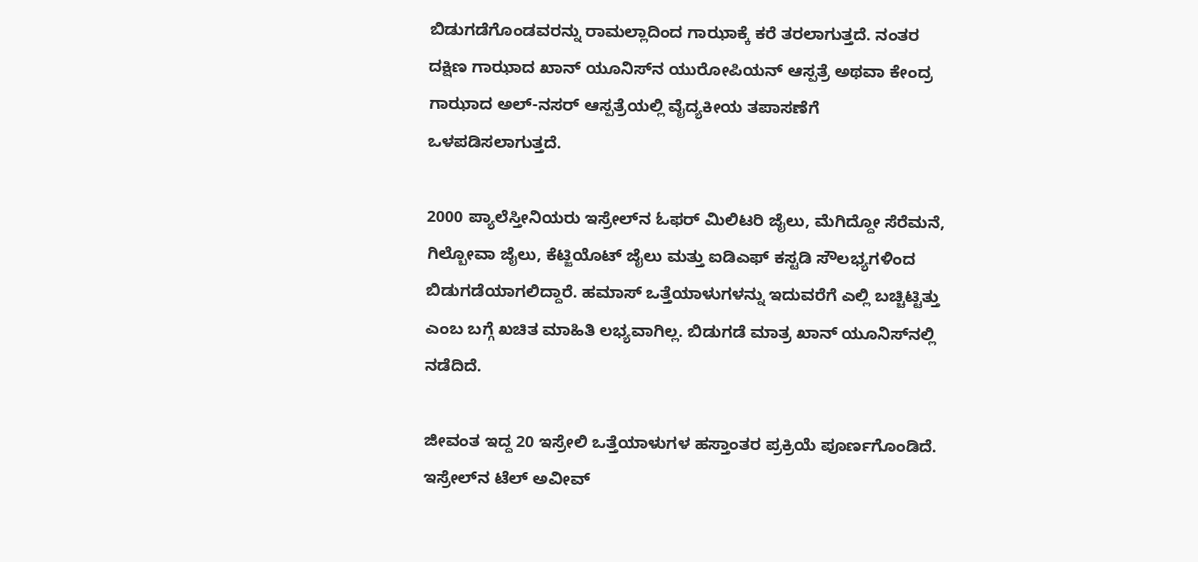ಬಿಡುಗಡೆಗೊಂಡವರನ್ನು ರಾಮಲ್ಲಾದಿಂದ ಗಾಝಾಕ್ಕೆ ಕರೆ ತರಲಾಗುತ್ತದೆ. ನಂತರ ದಕ್ಷಿಣ ಗಾಝಾದ ಖಾನ್ ಯೂನಿಸ್‌ನ ಯುರೋಪಿಯನ್ ಆಸ್ಪತ್ರೆ ಅಥವಾ ಕೇಂದ್ರ ಗಾಝಾದ ಅಲ್‌-ನಸರ್ ಆಸ್ಪತ್ರೆಯಲ್ಲಿ ವೈದ್ಯಕೀಯ ತಪಾಸಣೆಗೆ ಒಳಪಡಿಸಲಾಗುತ್ತದೆ.

2000 ಪ್ಯಾಲೆಸ್ತೀನಿಯರು ಇಸ್ರೇಲ್‌ನ ಓಫರ್ ಮಿಲಿಟರಿ ಜೈಲು, ಮೆಗಿದ್ದೋ ಸೆರೆಮನೆ, ಗಿಲ್ಬೋವಾ ಜೈಲು, ಕೆಟ್ಜಿಯೊಟ್ ಜೈಲು ಮತ್ತು ಐಡಿಎಫ್ ಕಸ್ಟಡಿ ಸೌಲಭ್ಯಗಳಿಂದ ಬಿಡುಗಡೆಯಾಗಲಿದ್ದಾರೆ. ಹಮಾಸ್ ಒತ್ತೆಯಾಳುಗಳನ್ನು ಇದುವರೆಗೆ ಎಲ್ಲಿ ಬಚ್ಚಿಟ್ಟಿತ್ತು ಎಂಬ ಬಗ್ಗೆ ಖಚಿತ ಮಾಹಿತಿ ಲಭ್ಯವಾಗಿಲ್ಲ. ಬಿಡುಗಡೆ ಮಾತ್ರ ಖಾನ್ ಯೂನಿಸ್‌ನಲ್ಲಿ ನಡೆದಿದೆ.

ಜೀವಂತ ಇದ್ದ 20 ಇಸ್ರೇಲಿ ಒತ್ತೆಯಾಳುಗಳ ಹಸ್ತಾಂತರ ಪ್ರಕ್ರಿಯೆ ಪೂರ್ಣಗೊಂಡಿದೆ. ಇಸ್ರೇಲ್‌ನ ಟೆಲ್ ಅವೀವ್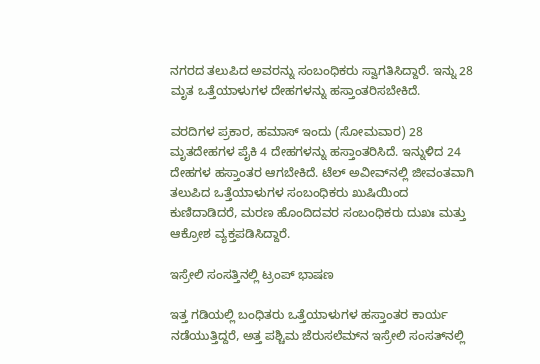ನಗರದ ತಲುಪಿದ ಅವರನ್ನು ಸಂಬಂಧಿಕರು ಸ್ವಾಗತಿಸಿದ್ದಾರೆ. ಇನ್ನು 28 ಮೃತ ಒತ್ತೆಯಾಳುಗಳ ದೇಹಗಳನ್ನು ಹಸ್ತಾಂತರಿಸಬೇಕಿದೆ.

ವರದಿಗಳ ಪ್ರಕಾರ, ಹಮಾಸ್ ಇಂದು (ಸೋಮವಾರ) 28 ಮೃತದೇಹಗಳ ಪೈಕಿ 4 ದೇಹಗಳನ್ನು ಹಸ್ತಾಂತರಿಸಿದೆ. ಇನ್ನುಳಿದ 24 ದೇಹಗಳ ಹಸ್ತಾಂತರ ಆಗಬೇಕಿದೆ. ಟೆಲ್‌ ಅವೀವ್‌ನಲ್ಲಿ ಜೀವಂತವಾಗಿ ತಲುಪಿದ ಒತ್ತೆಯಾಳುಗಳ ಸಂಬಂಧಿಕರು ಖುಷಿಯಿಂದ ಕುಣಿದಾಡಿದರೆ, ಮರಣ ಹೊಂದಿದವರ ಸಂಬಂಧಿಕರು ದುಖಃ ಮತ್ತು ಆಕ್ರೋಶ ವ್ಯಕ್ತಪಡಿಸಿದ್ದಾರೆ.

ಇಸ್ರೇಲಿ ಸಂಸತ್ತಿನಲ್ಲಿ ಟ್ರಂಪ್ ಭಾಷಣ

ಇತ್ತ ಗಡಿಯಲ್ಲಿ ಬಂಧಿತರು ಒತ್ತೆಯಾಳುಗಳ ಹಸ್ತಾಂತರ ಕಾರ್ಯ ನಡೆಯುತ್ತಿದ್ದರೆ, ಅತ್ತ ಪಶ್ಚಿಮ ಜೆರುಸಲೆಮ್‌ನ ಇಸ್ರೇಲಿ ಸಂಸತ್‌ನಲ್ಲಿ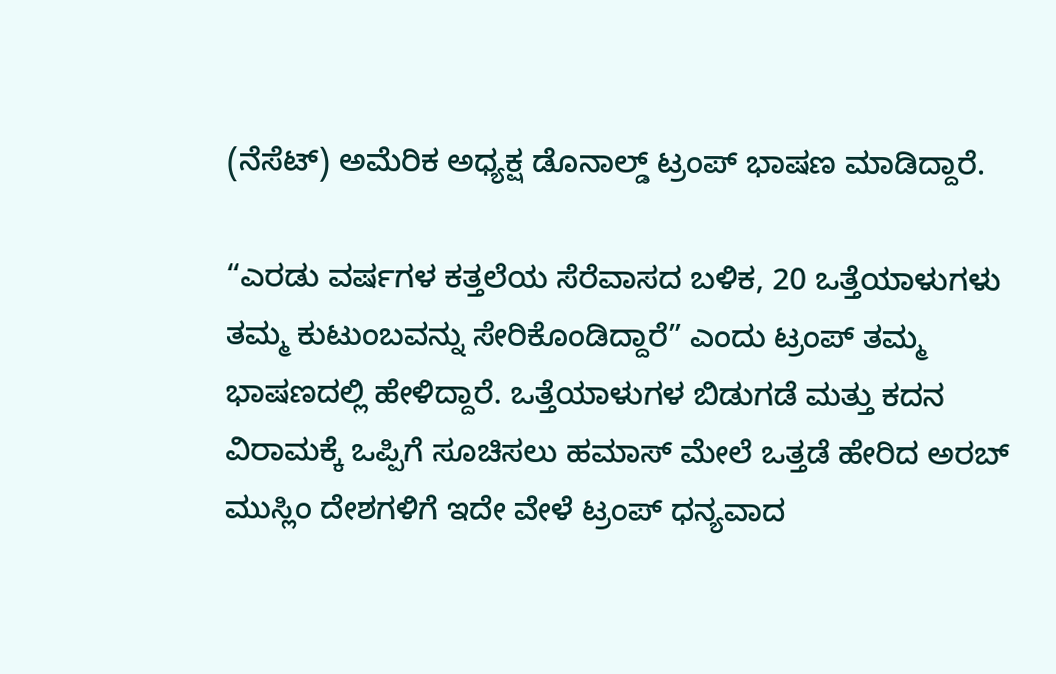(ನೆಸೆಟ್‌) ಅಮೆರಿಕ ಅಧ್ಯಕ್ಷ ಡೊನಾಲ್ಡ್ ಟ್ರಂಪ್ ಭಾಷಣ ಮಾಡಿದ್ದಾರೆ.

“ಎರಡು ವರ್ಷಗಳ ಕತ್ತಲೆಯ ಸೆರೆವಾಸದ ಬಳಿಕ, 20 ಒತ್ತೆಯಾಳುಗಳು ತಮ್ಮ ಕುಟುಂಬವನ್ನು ಸೇರಿಕೊಂಡಿದ್ದಾರೆ” ಎಂದು ಟ್ರಂಪ್ ತಮ್ಮ ಭಾಷಣದಲ್ಲಿ ಹೇಳಿದ್ದಾರೆ. ಒತ್ತೆಯಾಳುಗಳ ಬಿಡುಗಡೆ ಮತ್ತು ಕದನ ವಿರಾಮಕ್ಕೆ ಒಪ್ಪಿಗೆ ಸೂಚಿಸಲು ಹಮಾಸ್ ಮೇಲೆ ಒತ್ತಡೆ ಹೇರಿದ ಅರಬ್ ಮುಸ್ಲಿಂ ದೇಶಗಳಿಗೆ ಇದೇ ವೇಳೆ ಟ್ರಂಪ್ ಧನ್ಯವಾದ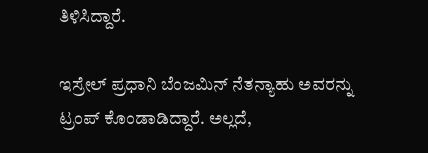ತಿಳಿಸಿದ್ದಾರೆ.

ಇಸ್ರೇಲ್ ಪ್ರಧಾನಿ ಬೆಂಜಮಿನ್ ನೆತನ್ಯಾಹು ಅವರನ್ನು ಟ್ರಂಪ್ ಕೊಂಡಾಡಿದ್ದಾರೆ. ಅಲ್ಲದೆ,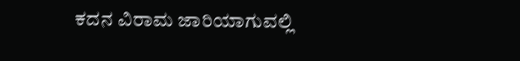ಕದನ ವಿರಾಮ ಜಾರಿಯಾಗುವಲ್ಲಿ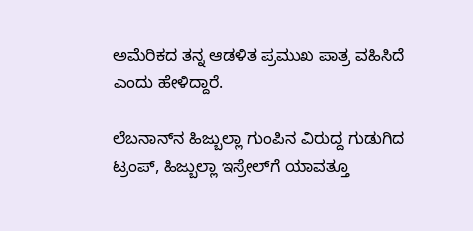ಅಮೆರಿಕದ ತನ್ನ ಆಡಳಿತ ಪ್ರಮುಖ ಪಾತ್ರ ವಹಿಸಿದೆ ಎಂದು ಹೇಳಿದ್ದಾರೆ.

ಲೆಬನಾನ್‌ನ ಹಿಜ್ಬುಲ್ಲಾ ಗುಂಪಿನ ವಿರುದ್ದ ಗುಡುಗಿದ ಟ್ರಂಪ್, ಹಿಜ್ಬುಲ್ಲಾ ಇಸ್ರೇಲ್‌ಗೆ ಯಾವತ್ತೂ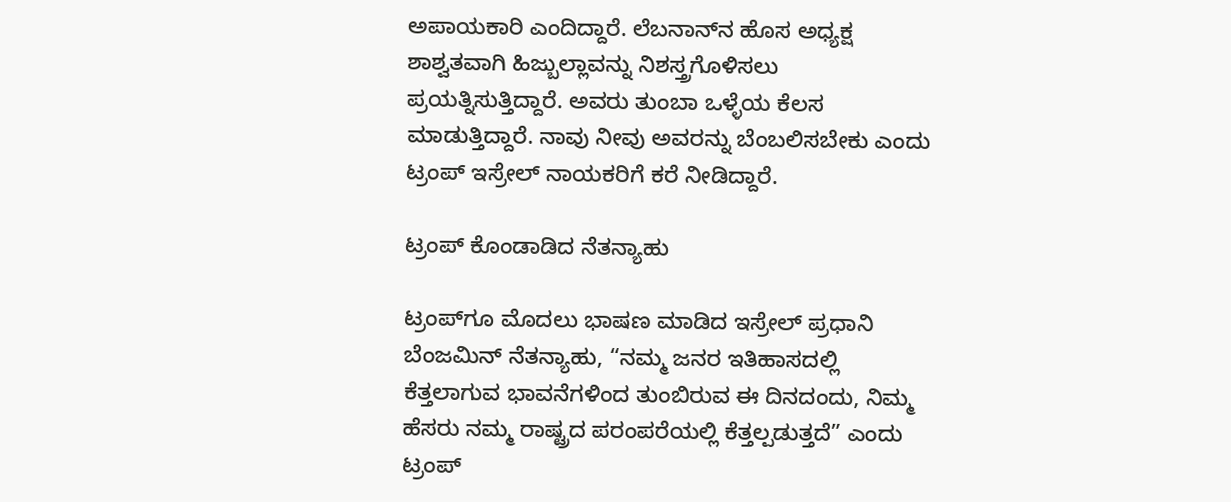ಅಪಾಯಕಾರಿ ಎಂದಿದ್ದಾರೆ. ಲೆಬನಾನ್‌ನ ಹೊಸ ಅಧ್ಯಕ್ಷ ಶಾಶ್ವತವಾಗಿ ಹಿಜ್ಬುಲ್ಲಾವನ್ನು ನಿಶಸ್ತ್ರಗೊಳಿಸಲು ಪ್ರಯತ್ನಿಸುತ್ತಿದ್ದಾರೆ. ಅವರು ತುಂಬಾ ಒಳ್ಳೆಯ ಕೆಲಸ ಮಾಡುತ್ತಿದ್ದಾರೆ. ನಾವು ನೀವು ಅವರನ್ನು ಬೆಂಬಲಿಸಬೇಕು ಎಂದು ಟ್ರಂಪ್ ಇಸ್ರೇಲ್‌ ನಾಯಕರಿಗೆ ಕರೆ ನೀಡಿದ್ದಾರೆ.

ಟ್ರಂಪ್ ಕೊಂಡಾಡಿದ ನೆತನ್ಯಾಹು

ಟ್ರಂಪ್‌ಗೂ ಮೊದಲು ಭಾಷಣ ಮಾಡಿದ ಇಸ್ರೇಲ್ ಪ್ರಧಾನಿ ಬೆಂಜಮಿನ್ ನೆತನ್ಯಾಹು, “ನಮ್ಮ ಜನರ ಇತಿಹಾಸದಲ್ಲಿ ಕೆತ್ತಲಾಗುವ ಭಾವನೆಗಳಿಂದ ತುಂಬಿರುವ ಈ ದಿನದಂದು, ನಿಮ್ಮ ಹೆಸರು ನಮ್ಮ ರಾಷ್ಟ್ರದ ಪರಂಪರೆಯಲ್ಲಿ ಕೆತ್ತಲ್ಪಡುತ್ತದೆ” ಎಂದು ಟ್ರಂಪ್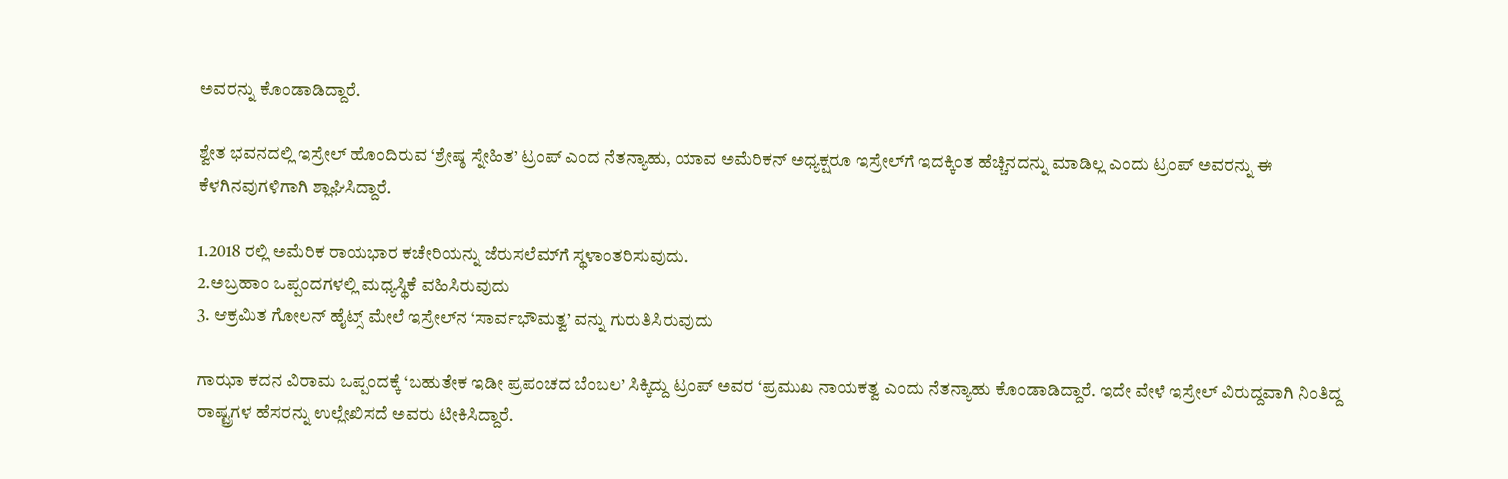ಅವರನ್ನು ಕೊಂಡಾಡಿದ್ದಾರೆ.

ಶ್ವೇತ ಭವನದಲ್ಲಿ ಇಸ್ರೇಲ್ ಹೊಂದಿರುವ ‘ಶ್ರೇಷ್ಠ ಸ್ನೇಹಿತ’ ಟ್ರಂಪ್ ಎಂದ ನೆತನ್ಯಾಹು, ಯಾವ ಅಮೆರಿಕನ್ ಅಧ್ಯಕ್ಷರೂ ಇಸ್ರೇಲ್‌ಗೆ ಇದಕ್ಕಿಂತ ಹೆಚ್ಚಿನದನ್ನು ಮಾಡಿಲ್ಲ ಎಂದು ಟ್ರಂಪ್ ಅವರನ್ನು ಈ ಕೆಳಗಿನವುಗಳಿಗಾಗಿ ಶ್ಲಾಘಿಸಿದ್ದಾರೆ.

1.2018 ರಲ್ಲಿ ಅಮೆರಿಕ ರಾಯಭಾರ ಕಚೇರಿಯನ್ನು ಜೆರುಸಲೆಮ್‌ಗೆ ಸ್ಥಳಾಂತರಿಸುವುದು.
2.ಅಬ್ರಹಾಂ ಒಪ್ಪಂದಗಳಲ್ಲಿ ಮಧ್ಯಸ್ಥಿಕೆ ವಹಿಸಿರುವುದು
3. ಆಕ್ರಮಿತ ಗೋಲನ್ ಹೈಟ್ಸ್ ಮೇಲೆ ಇಸ್ರೇಲ್‌ನ ‘ಸಾರ್ವಭೌಮತ್ವ’ ವನ್ನು ಗುರುತಿಸಿರುವುದು

ಗಾಝಾ ಕದನ ವಿರಾಮ ಒಪ್ಪಂದಕ್ಕೆ ‘ಬಹುತೇಕ ಇಡೀ ಪ್ರಪಂಚದ ಬೆಂಬಲ’ ಸಿಕ್ಕಿದ್ದು ಟ್ರಂಪ್ ಅವರ ‘ಪ್ರಮುಖ ನಾಯಕತ್ವ ಎಂದು ನೆತನ್ಯಾಹು ಕೊಂಡಾಡಿದ್ದಾರೆ. ಇದೇ ವೇಳೆ ಇಸ್ರೇಲ್ ವಿರುದ್ದವಾಗಿ ನಿಂತಿದ್ದ ರಾಷ್ಟ್ರಗಳ ಹೆಸರನ್ನು ಉಲ್ಲೇಖಿಸದೆ ಅವರು ಟೀಕಿಸಿದ್ದಾರೆ.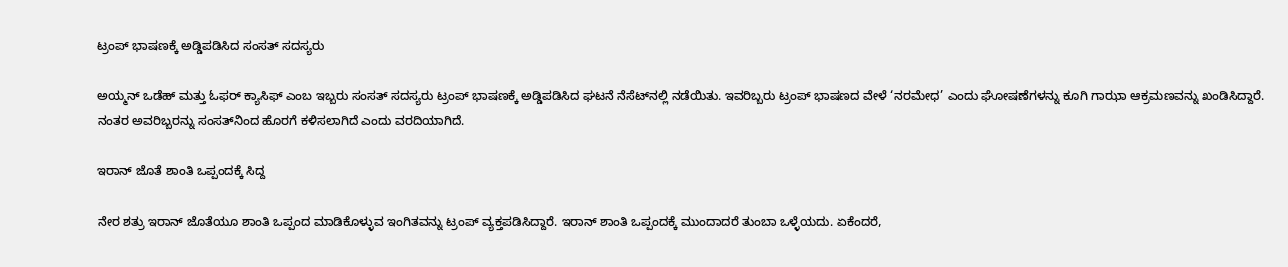ಟ್ರಂಪ್ ಭಾಷಣಕ್ಕೆ ಅಡ್ಡಿಪಡಿಸಿದ ಸಂಸತ್ ಸದಸ್ಯರು

ಅಯ್ಮನ್ ಒಡೆಹ್ ಮತ್ತು ಓಫರ್ ಕ್ಯಾಸಿಫ್ ಎಂಬ ಇಬ್ಬರು ಸಂಸತ್ ಸದಸ್ಯರು ಟ್ರಂಪ್ ಭಾಷಣಕ್ಕೆ ಅಡ್ಡಿಪಡಿಸಿದ ಘಟನೆ ನೆಸೆಟ್‌ನಲ್ಲಿ ನಡೆಯಿತು. ಇವರಿಬ್ಬರು ಟ್ರಂಪ್ ಭಾಷಣದ ವೇಳೆ ‘ನರಮೇಧ’ ಎಂದು ಘೋಷಣೆಗಳನ್ನು ಕೂಗಿ ಗಾಝಾ ಆಕ್ರಮಣವನ್ನು ಖಂಡಿಸಿದ್ದಾರೆ. ನಂತರ ಅವರಿಬ್ಬರನ್ನು ಸಂಸತ್‌ನಿಂದ ಹೊರಗೆ ಕಳಿಸಲಾಗಿದೆ ಎಂದು ವರದಿಯಾಗಿದೆ.

ಇರಾನ್ ಜೊತೆ ಶಾಂತಿ ಒಪ್ಪಂದಕ್ಕೆ ಸಿದ್ದ

ನೇರ ಶತ್ರು ಇರಾನ್ ಜೊತೆಯೂ ಶಾಂತಿ ಒಪ್ಪಂದ ಮಾಡಿಕೊಳ್ಳುವ ಇಂಗಿತವನ್ನು ಟ್ರಂಪ್ ವ್ಯಕ್ತಪಡಿಸಿದ್ದಾರೆ. ಇರಾನ್‌ ಶಾಂತಿ ಒಪ್ಪಂದಕ್ಕೆ ಮುಂದಾದರೆ ತುಂಬಾ ಒಳ್ಳೆಯದು. ಏಕೆಂದರೆ,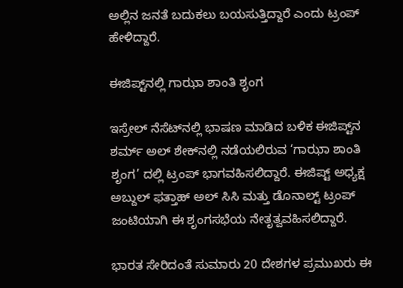ಅಲ್ಲಿನ ಜನತೆ ಬದುಕಲು ಬಯಸುತ್ತಿದ್ದಾರೆ ಎಂದು ಟ್ರಂಪ್ ಹೇಳಿದ್ದಾರೆ.

ಈಜಿಪ್ಟ್‌ನಲ್ಲಿ ಗಾಝಾ ಶಾಂತಿ ಶೃಂಗ

ಇಸ್ರೇಲ್‌ ನೆಸೆಟ್‌ನಲ್ಲಿ ಭಾಷಣ ಮಾಡಿದ ಬಳಿಕ ಈಜಿಪ್ಟ್‌ನ ಶರ್ಮ್‌ ಅಲ್ ಶೇಕ್‌ನಲ್ಲಿ ನಡೆಯಲಿರುವ ‘ಗಾಝಾ ಶಾಂತಿ ಶೃಂಗ’ ದಲ್ಲಿ ಟ್ರಂಪ್ ಭಾಗವಹಿಸಲಿದ್ದಾರೆ. ಈಜಿಪ್ಟ್‌ ಅಧ್ಯಕ್ಷ ಅಬ್ದುಲ್ ಫತ್ತಾಹ್ ಅಲ್ ಸಿಸಿ ಮತ್ತು ಡೊನಾಲ್ಟ್ ಟ್ರಂಪ್ ಜಂಟಿಯಾಗಿ ಈ ಶೃಂಗಸಭೆಯ ನೇತೃತ್ವವಹಿಸಲಿದ್ದಾರೆ.

ಭಾರತ ಸೇರಿದಂತೆ ಸುಮಾರು 20 ದೇಶಗಳ ಪ್ರಮುಖರು ಈ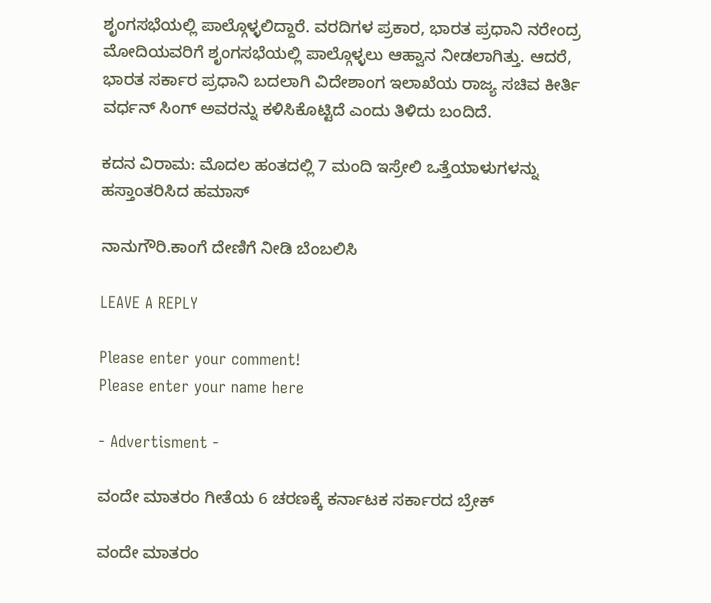ಶೃಂಗಸಭೆಯಲ್ಲಿ ಪಾಲ್ಗೊಳ್ಳಲಿದ್ದಾರೆ. ವರದಿಗಳ ಪ್ರಕಾರ, ಭಾರತ ಪ್ರಧಾನಿ ನರೇಂದ್ರ ಮೋದಿಯವರಿಗೆ ಶೃಂಗಸಭೆಯಲ್ಲಿ ಪಾಲ್ಗೊಳ್ಳಲು ಆಹ್ವಾನ ನೀಡಲಾಗಿತ್ತು. ಆದರೆ, ಭಾರತ ಸರ್ಕಾರ ಪ್ರಧಾನಿ ಬದಲಾಗಿ ವಿದೇಶಾಂಗ ಇಲಾಖೆಯ ರಾಜ್ಯ ಸಚಿವ ಕೀರ್ತಿ ವರ್ಧನ್ ಸಿಂಗ್ ಅವರನ್ನು ಕಳಿಸಿಕೊಟ್ಟಿದೆ ಎಂದು ತಿಳಿದು ಬಂದಿದೆ.

ಕದನ ವಿರಾಮ: ಮೊದಲ ಹಂತದಲ್ಲಿ 7 ಮಂದಿ ಇಸ್ರೇಲಿ ಒತ್ತೆಯಾಳುಗಳನ್ನು ಹಸ್ತಾಂತರಿಸಿದ ಹಮಾಸ್

ನಾನುಗೌರಿ.ಕಾಂಗೆ ದೇಣಿಗೆ ನೀಡಿ ಬೆಂಬಲಿಸಿ

LEAVE A REPLY

Please enter your comment!
Please enter your name here

- Advertisment -

ವಂದೇ ಮಾತರಂ ಗೀತೆಯ 6 ಚರಣಕ್ಕೆ ಕರ್ನಾಟಕ ಸರ್ಕಾರದ ಬ್ರೇಕ್

ವಂದೇ ಮಾತರಂ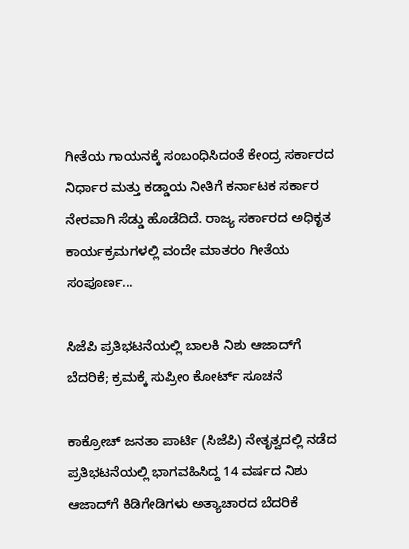ಗೀತೆಯ ಗಾಯನಕ್ಕೆ ಸಂಬಂಧಿಸಿದಂತೆ ಕೇಂದ್ರ ಸರ್ಕಾರದ ನಿರ್ಧಾರ ಮತ್ತು ಕಡ್ಡಾಯ ನೀತಿಗೆ ಕರ್ನಾಟಕ ಸರ್ಕಾರ ನೇರವಾಗಿ ಸೆಡ್ಡು ಹೊಡೆದಿದೆ. ರಾಜ್ಯ ಸರ್ಕಾರದ ಅಧಿಕೃತ ಕಾರ್ಯಕ್ರಮಗಳಲ್ಲಿ ವಂದೇ ಮಾತರಂ ಗೀತೆಯ ಸಂಪೂರ್ಣ...

ಸಿಜೆಪಿ ಪ್ರತಿಭಟನೆಯಲ್ಲಿ ಬಾಲಕಿ ನಿಶು ಆಜಾದ್‌ಗೆ ಬೆದರಿಕೆ; ಕ್ರಮಕ್ಕೆ ಸುಪ್ರೀಂ ಕೋರ್ಟ್ ಸೂಚನೆ

ಕಾಕ್ರೋಚ್ ಜನತಾ ಪಾರ್ಟಿ (ಸಿಜೆಪಿ) ನೇತೃತ್ವದಲ್ಲಿ ನಡೆದ ಪ್ರತಿಭಟನೆಯಲ್ಲಿ ಭಾಗವಹಿಸಿದ್ದ 14 ವರ್ಷದ ನಿಶು ಆಜಾದ್‌ಗೆ ಕಿಡಿಗೇಡಿಗಳು ಅತ್ಯಾಚಾರದ ಬೆದರಿಕೆ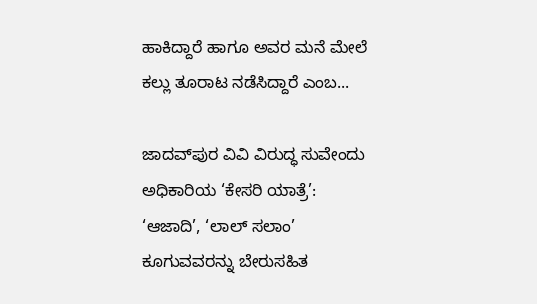ಹಾಕಿದ್ದಾರೆ ಹಾಗೂ ಅವರ ಮನೆ ಮೇಲೆ ಕಲ್ಲು ತೂರಾಟ ನಡೆಸಿದ್ದಾರೆ ಎಂಬ...

ಜಾದವ್‌ಪುರ ವಿವಿ ವಿರುದ್ಧ ಸುವೇಂದು ಅಧಿಕಾರಿಯ ‘ಕೇಸರಿ ಯಾತ್ರೆ’: ‘ಆಜಾದಿ’, ‘ಲಾಲ್ ಸಲಾಂ’ ಕೂಗುವವರನ್ನು ಬೇರುಸಹಿತ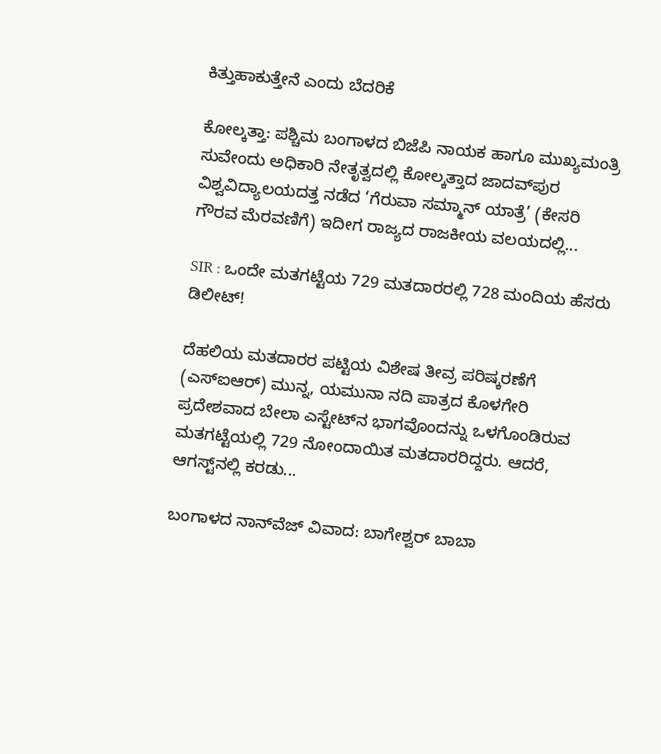ಕಿತ್ತುಹಾಕುತ್ತೇನೆ ಎಂದು ಬೆದರಿಕೆ

ಕೋಲ್ಕತ್ತಾ: ಪಶ್ಚಿಮ ಬಂಗಾಳದ ಬಿಜೆಪಿ ನಾಯಕ ಹಾಗೂ ಮುಖ್ಯಮಂತ್ರಿ ಸುವೇಂದು ಅಧಿಕಾರಿ ನೇತೃತ್ವದಲ್ಲಿ ಕೋಲ್ಕತ್ತಾದ ಜಾದವ್‌ಪುರ ವಿಶ್ವವಿದ್ಯಾಲಯದತ್ತ ನಡೆದ ‘ಗೆರುವಾ ಸಮ್ಮಾನ್ ಯಾತ್ರೆ’ (ಕೇಸರಿ ಗೌರವ ಮೆರವಣಿಗೆ) ಇದೀಗ ರಾಜ್ಯದ ರಾಜಕೀಯ ವಲಯದಲ್ಲಿ...

SIR : ಒಂದೇ ಮತಗಟ್ಟೆಯ 729 ಮತದಾರರಲ್ಲಿ 728 ಮಂದಿಯ ಹೆಸರು ಡಿಲೀಟ್!

ದೆಹಲಿಯ ಮತದಾರರ ಪಟ್ಟಿಯ ವಿಶೇಷ ತೀವ್ರ ಪರಿಷ್ಕರಣೆಗೆ (ಎಸ್‌ಐಆರ್‌) ಮುನ್ನ, ಯಮುನಾ ನದಿ ಪಾತ್ರದ ಕೊಳಗೇರಿ ಪ್ರದೇಶವಾದ ಬೇಲಾ ಎಸ್ಟೇಟ್‌ನ ಭಾಗವೊಂದನ್ನು ಒಳಗೊಂಡಿರುವ ಮತಗಟ್ಟೆಯಲ್ಲಿ 729 ನೋಂದಾಯಿತ ಮತದಾರರಿದ್ದರು. ಆದರೆ, ಆಗಸ್ಟ್‌ನಲ್ಲಿ ಕರಡು...

ಬಂಗಾಳದ ನಾನ್‌ವೆಜ್ ವಿವಾದ: ಬಾಗೇಶ್ವರ್ ಬಾಬಾ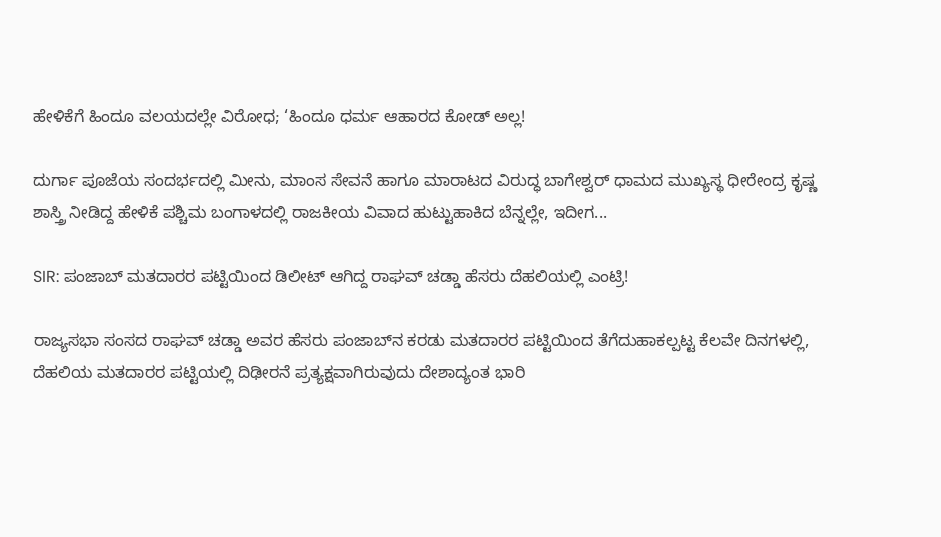ಹೇಳಿಕೆಗೆ ಹಿಂದೂ ವಲಯದಲ್ಲೇ ವಿರೋಧ; ‘ಹಿಂದೂ ಧರ್ಮ ಆಹಾರದ ಕೋಡ್ ಅಲ್ಲ!

ದುರ್ಗಾ ಪೂಜೆಯ ಸಂದರ್ಭದಲ್ಲಿ ಮೀನು, ಮಾಂಸ ಸೇವನೆ ಹಾಗೂ ಮಾರಾಟದ ವಿರುದ್ಧ ಬಾಗೇಶ್ವರ್ ಧಾಮದ ಮುಖ್ಯಸ್ಥ ಧೀರೇಂದ್ರ ಕೃಷ್ಣ ಶಾಸ್ತ್ರಿ ನೀಡಿದ್ದ ಹೇಳಿಕೆ ಪಶ್ಚಿಮ ಬಂಗಾಳದಲ್ಲಿ ರಾಜಕೀಯ ವಿವಾದ ಹುಟ್ಟುಹಾಕಿದ ಬೆನ್ನಲ್ಲೇ, ಇದೀಗ...

SIR: ಪಂಜಾಬ್‌ ಮತದಾರರ ಪಟ್ಟಿಯಿಂದ ಡಿಲೀಟ್ ಆಗಿದ್ದ ರಾಘವ್ ಚಡ್ಡಾ ಹೆಸರು ದೆಹಲಿಯಲ್ಲಿ ಎಂಟ್ರಿ!

ರಾಜ್ಯಸಭಾ ಸಂಸದ ರಾಘವ್ ಚಡ್ಡಾ ಅವರ ಹೆಸರು ಪಂಜಾಬ್‌ನ ಕರಡು ಮತದಾರರ ಪಟ್ಟಿಯಿಂದ ತೆಗೆದುಹಾಕಲ್ಪಟ್ಟ ಕೆಲವೇ ದಿನಗಳಲ್ಲಿ, ದೆಹಲಿಯ ಮತದಾರರ ಪಟ್ಟಿಯಲ್ಲಿ ದಿಢೀರನೆ ಪ್ರತ್ಯಕ್ಷವಾಗಿರುವುದು ದೇಶಾದ್ಯಂತ ಭಾರಿ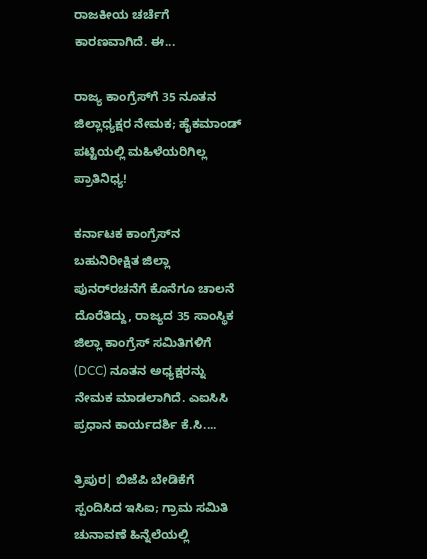ರಾಜಕೀಯ ಚರ್ಚೆಗೆ ಕಾರಣವಾಗಿದೆ. ಈ...

ರಾಜ್ಯ ಕಾಂಗ್ರೆಸ್‌ಗೆ 35 ನೂತನ ಜಿಲ್ಲಾಧ್ಯಕ್ಷರ ನೇಮಕ; ಹೈಕಮಾಂಡ್ ಪಟ್ಟಿಯಲ್ಲಿ ಮಹಿಳೆಯರಿಗಿಲ್ಲ ಪ್ರಾತಿನಿಧ್ಯ!

ಕರ್ನಾಟಕ ಕಾಂಗ್ರೆಸ್‌ನ ಬಹುನಿರೀಕ್ಷಿತ ಜಿಲ್ಲಾ ಪುನರ್‌ರಚನೆಗೆ ಕೊನೆಗೂ ಚಾಲನೆ ದೊರೆತಿದ್ದು, ರಾಜ್ಯದ 35 ಸಾಂಸ್ಥಿಕ ಜಿಲ್ಲಾ ಕಾಂಗ್ರೆಸ್ ಸಮಿತಿಗಳಿಗೆ (DCC) ನೂತನ ಅಧ್ಯಕ್ಷರನ್ನು ನೇಮಕ ಮಾಡಲಾಗಿದೆ. ಎಐಸಿಸಿ ಪ್ರಧಾನ ಕಾರ್ಯದರ್ಶಿ ಕೆ.ಸಿ....

ತ್ರಿಪುರ| ಬಿಜೆಪಿ ಬೇಡಿಕೆಗೆ ಸ್ಪಂದಿಸಿದ ಇಸಿಐ; ಗ್ರಾಮ ಸಮಿತಿ ಚುನಾವಣೆ ಹಿನ್ನೆಲೆಯಲ್ಲಿ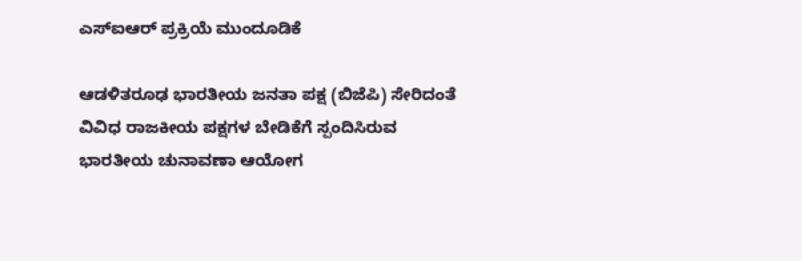ಎಸ್‌ಐಆರ್ ಪ್ರಕ್ರಿಯೆ ಮುಂದೂಡಿಕೆ

ಆಡಳಿತರೂಢ ಭಾರತೀಯ ಜನತಾ ಪಕ್ಷ (ಬಿಜೆಪಿ) ಸೇರಿದಂತೆ ವಿವಿಧ ರಾಜಕೀಯ ಪಕ್ಷಗಳ ಬೇಡಿಕೆಗೆ ಸ್ಪಂದಿಸಿರುವ ಭಾರತೀಯ ಚುನಾವಣಾ ಆಯೋಗ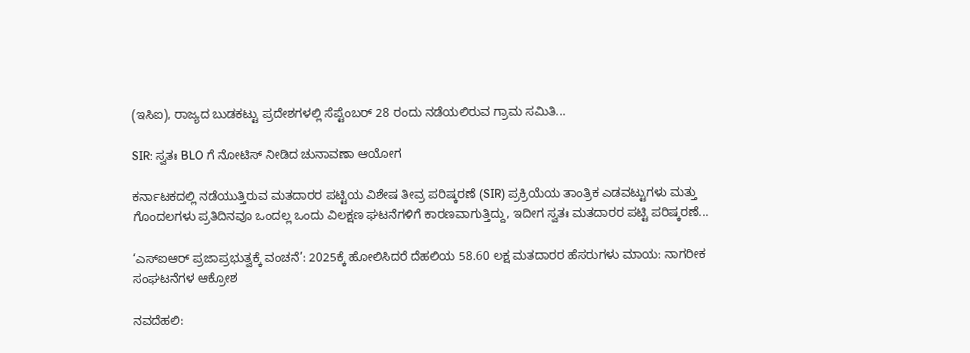(ಇಸಿಐ), ರಾಜ್ಯದ ಬುಡಕಟ್ಟು ಪ್ರದೇಶಗಳಲ್ಲಿ ಸೆಪ್ಟೆಂಬರ್ 28 ರಂದು ನಡೆಯಲಿರುವ ಗ್ರಾಮ ಸಮಿತಿ...

SIR: ಸ್ವತಃ BLO ಗೆ ನೋಟಿಸ್ ನೀಡಿದ ಚುನಾವಣಾ ಆಯೋಗ

ಕರ್ನಾಟಕದಲ್ಲಿ ನಡೆಯುತ್ತಿರುವ ಮತದಾರರ ಪಟ್ಟಿಯ ವಿಶೇಷ ತೀವ್ರ ಪರಿಷ್ಕರಣೆ (SIR) ಪ್ರಕ್ರಿಯೆಯ ತಾಂತ್ರಿಕ ಎಡವಟ್ಟುಗಳು ಮತ್ತು ಗೊಂದಲಗಳು ಪ್ರತಿದಿನವೂ ಒಂದಲ್ಲ ಒಂದು ವಿಲಕ್ಷಣ ಘಟನೆಗಳಿಗೆ ಕಾರಣವಾಗುತ್ತಿದ್ದು, ಇದೀಗ ಸ್ವತಃ ಮತದಾರರ ಪಟ್ಟಿ ಪರಿಷ್ಕರಣೆ...

‘ಎಸ್‌ಐಆರ್ ಪ್ರಜಾಪ್ರಭುತ್ವಕ್ಕೆ ವಂಚನೆ’: 2025ಕ್ಕೆ ಹೋಲಿಸಿದರೆ ದೆಹಲಿಯ 58.60 ಲಕ್ಷ ಮತದಾರರ ಹೆಸರುಗಳು ಮಾಯ: ನಾಗರೀಕ ಸಂಘಟನೆಗಳ ಆಕ್ರೋಶ

ನವದೆಹಲಿ: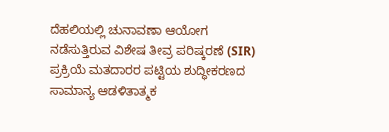ದೆಹಲಿಯಲ್ಲಿ ಚುನಾವಣಾ ಆಯೋಗ ನಡೆಸುತ್ತಿರುವ ವಿಶೇಷ ತೀವ್ರ ಪರಿಷ್ಕರಣೆ (SIR) ಪ್ರಕ್ರಿಯೆ ಮತದಾರರ ಪಟ್ಟಿಯ ಶುದ್ಧೀಕರಣದ ಸಾಮಾನ್ಯ ಆಡಳಿತಾತ್ಮಕ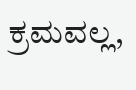ಕ್ರಮವಲ್ಲ,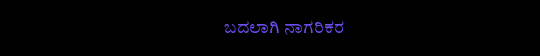ಬದಲಾಗಿ ನಾಗರಿಕರ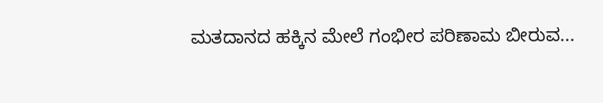ಮತದಾನದ ಹಕ್ಕಿನ ಮೇಲೆ ಗಂಭೀರ ಪರಿಣಾಮ ಬೀರುವ...